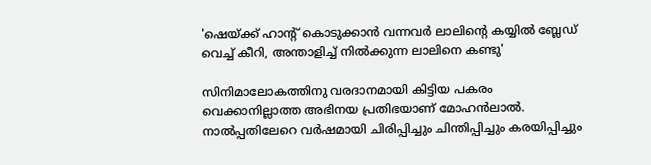'ഷെയ്ക്ക് ഹാന്റ് കൊടുക്കാൻ വന്നവർ ലാലിന്റെ കയ്യിൽ ബ്ലേഡ് വെച്ച് കീറി, അന്താളിച്ച് നിൽക്കുന്ന ലാലിനെ കണ്ടു'

സിനിമാലോകത്തിനു വരദാനമായി കിട്ടിയ പകരം വെക്കാനില്ലാത്ത അഭിനയ പ്രതിഭയാണ് മോഹൻലാൽ. നാൽപ്പതിലേറെ വർഷമായി ചിരിപ്പിച്ചും ചിന്തിപ്പിച്ചും കരയിപ്പിച്ചും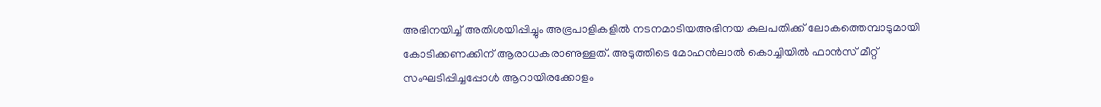അഭിനയിച്ച് അതിശയിപ്പിച്ചും അഭ്രപാളികളിൽ നടനമാടിയഅഭിനയ കുലപതിക്ക് ലോകത്തെമ്പാടുമായി കോടിക്കണക്കിന് ആരാധകരാണുള്ളത്. അടുത്തിടെ മോഹൻലാൽ കൊച്ചിയിൽ ഫാൻസ് മീറ്റ് സംഘടിപ്പിച്ചപ്പോൾ ആറായിരക്കോളം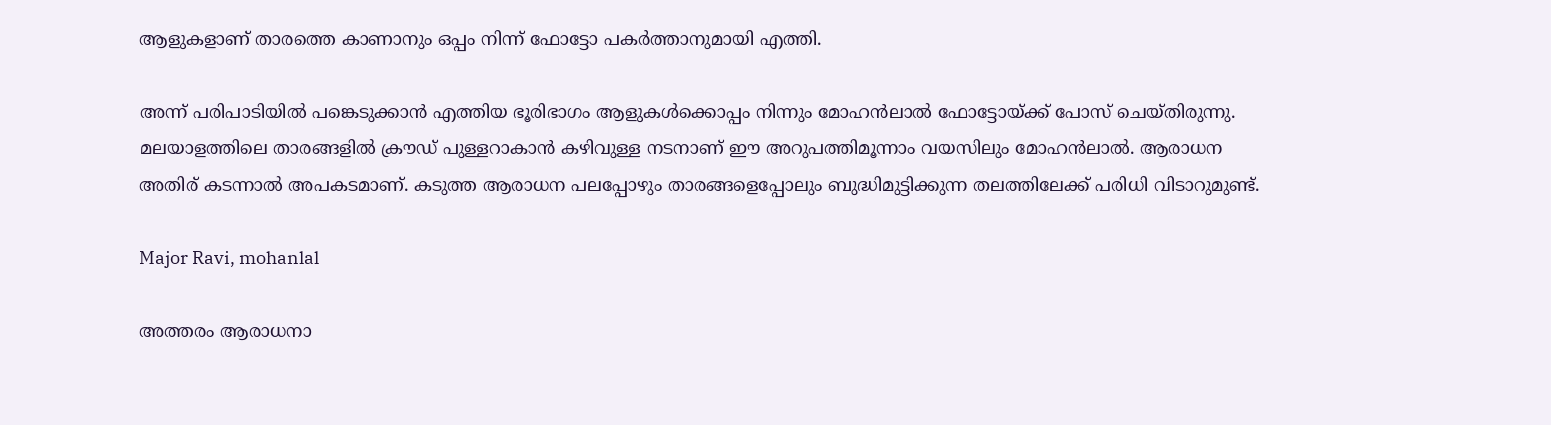ആളുകളാണ് താരത്തെ കാണാനും ഒപ്പം നിന്ന് ഫോട്ടോ പകർത്താനുമായി എത്തി.

അന്ന് പരിപാടിയിൽ പങ്കെടുക്കാൻ എത്തിയ ഭൂരിഭാഗം ആളുകൾക്കൊപ്പം നിന്നും മോഹൻലാൽ ഫോട്ടോയ്ക്ക് പോസ് ചെയ്തിരുന്നു. മലയാളത്തിലെ താരങ്ങളിൽ ക്രൗഡ് പുള്ളറാകാൻ കഴിവുള്ള നടനാണ് ഈ അറുപത്തിമൂന്നാം വയസിലും മോഹൻലാൽ. ആരാധന അതിര് കടന്നാൽ അപകടമാണ്. കടുത്ത ആരാധന പലപ്പോഴും താരങ്ങളെപ്പോലും ബുദ്ധിമുട്ടിക്കുന്ന തലത്തിലേക്ക് പരിധി വിടാറുമുണ്ട്.

Major Ravi, mohanlal

അത്തരം ആരാധനാ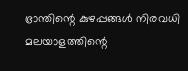ഭ്രാന്തിന്റെ കുഴപ്പങ്ങൾ നിരവധി മലയാളത്തിന്റെ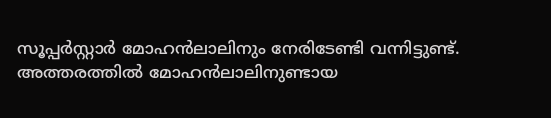സൂപ്പർസ്റ്റാർ മോഹൻലാലിനും നേരിടേണ്ടി വന്നിട്ടുണ്ട്. അത്തരത്തിൽ മോഹൻലാലിനുണ്ടായ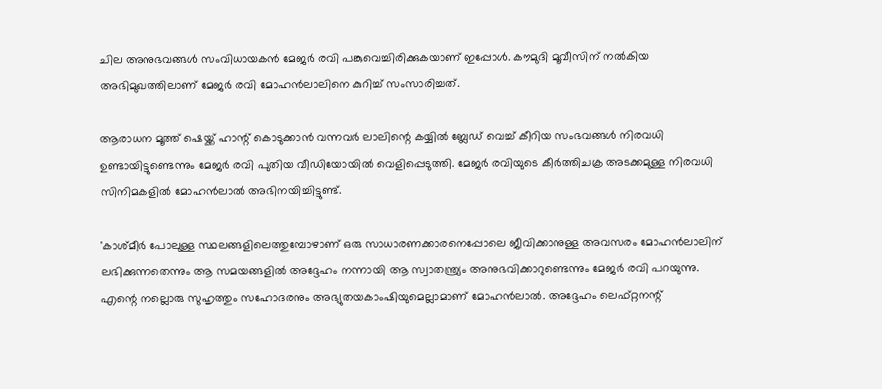ചില അനുഭവങ്ങൾ സംവിധായകൻ മേജർ രവി പങ്കുവെച്ചിരിക്കുകയാണ് ഇപ്പോൾ. കൗമുദി മൂവീസിന് നൽകിയ അഭിമുഖത്തിലാണ് മേജർ രവി മോഹൻലാലിനെ കുറിച്ച് സംസാരിച്ചത്.

ആരാധന മൂത്ത് ഷെയ്ക്ക് ഹാന്റ് കൊടുക്കാൻ വന്നവർ ലാലിന്റെ കയ്യിൽ ബ്ലേഡ് വെച്ച് കീറിയ സംഭവങ്ങൾ നിരവധി ഉണ്ടായിട്ടുണ്ടെന്നും മേജർ രവി പുതിയ വീഡിയോയിൽ വെളിപ്പെടുത്തി. മേജർ രവിയുടെ കീർത്തിചക്ര അടക്കമുള്ള നിരവധി സിനിമകളിൽ മോഹൻലാൽ അഭിനയിച്ചിട്ടുണ്ട്.

'കാശ്മീർ പോലുള്ള സ്ഥലങ്ങളിലെത്തുമ്പോഴാണ് ഒരു സാധാരണക്കാരനെപ്പോലെ ജീവിക്കാനുള്ള അവസരം മോഹൻലാലിന് ലഭിക്കുന്നതെന്നും ആ സമയങ്ങളിൽ അദ്ദേഹം നന്നായി ആ സ്വാതന്ത്ര്യം അനുഭവിക്കാറുണ്ടെന്നും മേജർ രവി പറയുന്നു. എന്റെ നല്ലൊരു സുഹൃത്തും സഹോദരനും അഭ്യുതയകാംഷിയുമെല്ലാമാണ് മോഹൻലാൽ. അദ്ദേഹം ലെഫ്റ്റനന്റ്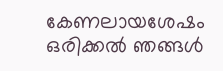കേണലായശേഷം ഒരിക്കൽ ഞങ്ങൾ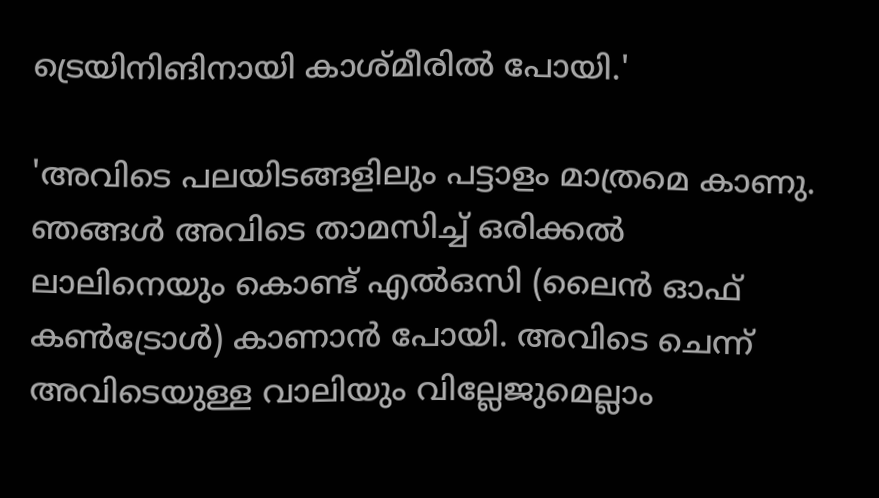ട്രെയിനിങിനായി കാശ്മീരിൽ പോയി.'

'അവിടെ പലയിടങ്ങളിലും പട്ടാളം മാത്രമെ കാണു. ഞങ്ങൾ അവിടെ താമസിച്ച് ഒരിക്കൽ ലാലിനെയും കൊണ്ട് എൽ‌ഒസി (ലൈൻ ഓഫ് കൺട്രോൾ) കാണാൻ പോ‌യി. അവിടെ ചെന്ന് അവിടെയുള്ള വാലിയും വില്ലേജുമെല്ലാം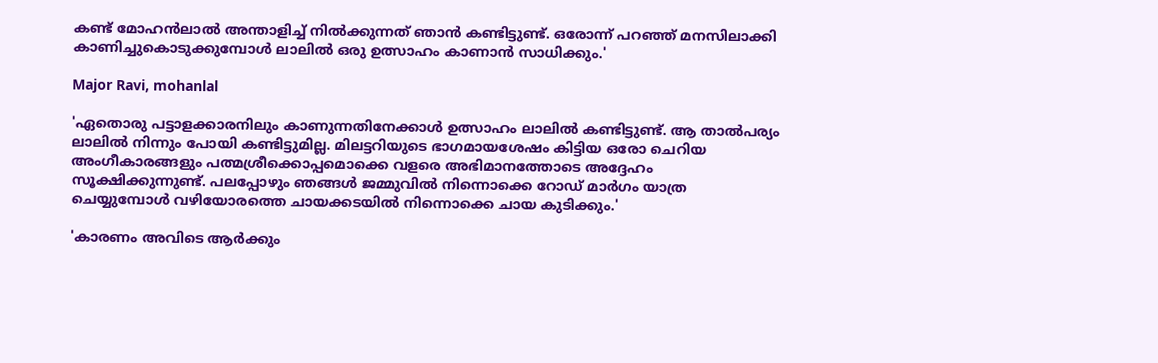കണ്ട് മോഹൻലാൽ‌ അന്താളിച്ച് നിൽക്കുന്നത് ഞാൻ കണ്ടിട്ടുണ്ട്. ഒരോന്ന് പറഞ്ഞ് മനസിലാക്കി കാണിച്ചുകൊടുക്കുമ്പോൾ ലാലിൽ ഒരു ഉത്സാഹം കാണാൻ സാധിക്കും.'

Major Ravi, mohanlal

'ഏതൊരു പട്ടാളക്കാരനിലും കാണുന്നതിനേക്കാൾ ഉത്സാഹം ലാലിൽ കണ്ടിട്ടുണ്ട്. ആ താൽപര്യം ലാലിൽ നിന്നും പോയി കണ്ടിട്ടുമില്ല. മിലട്ടറിയുടെ ഭാഗമായശേഷം കിട്ടിയ ഒരോ ചെറിയ അംഗീകാരങ്ങളും പത്മശ്രീക്കൊപ്പമൊക്കെ വളരെ അഭിമാനത്തോടെ അദ്ദേഹം സൂക്ഷിക്കുന്നുണ്ട്. പലപ്പോഴും ഞങ്ങൾ ജമ്മുവിൽ നിന്നൊക്കെ റോഡ് മാർഗം യാത്ര ചെയ്യുമ്പോൾ വഴിയോരത്തെ ചായക്കടയിൽ നിന്നൊക്കെ ചായ കുടിക്കും.'

'കാരണം അവിടെ ആർക്കും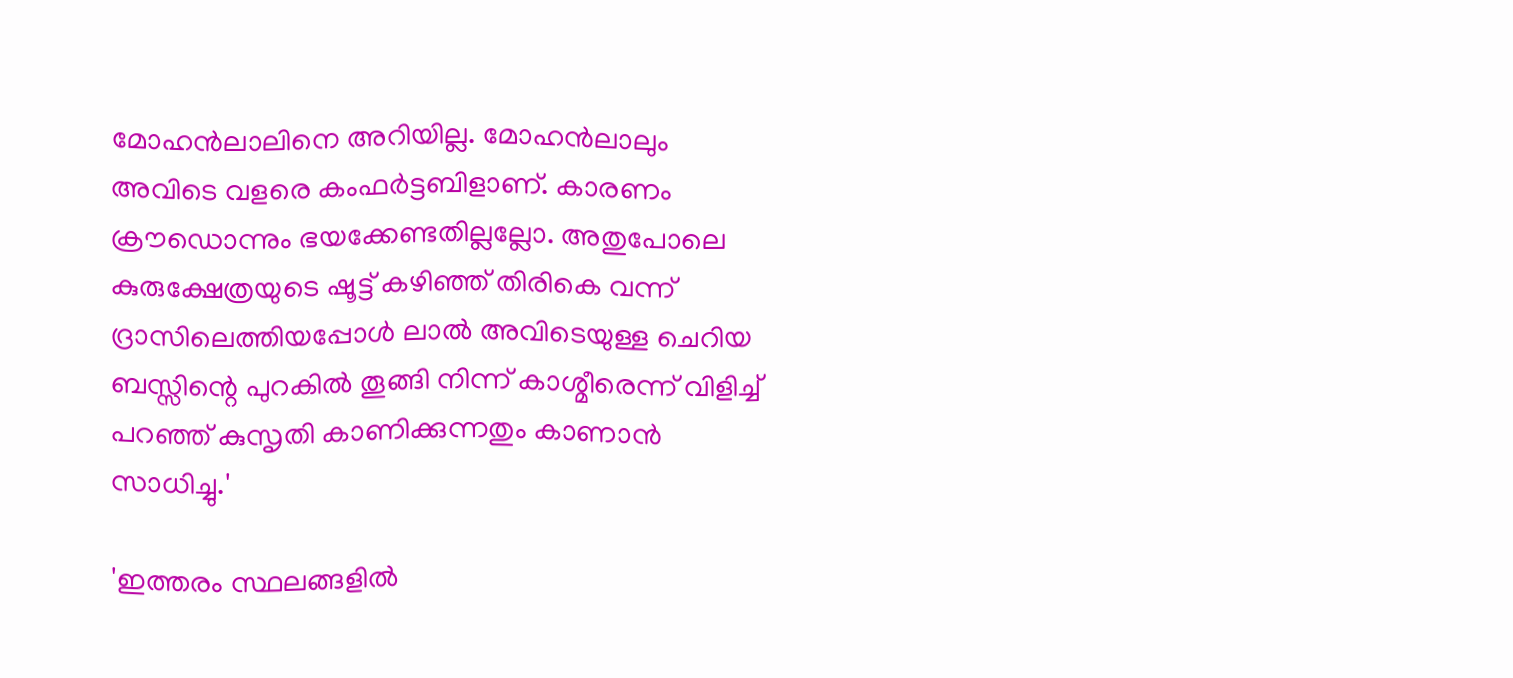മോഹൻലാലിനെ അറിയില്ല. മോഹൻലാലും അവിടെ വളരെ കംഫർട്ടബിളാണ്. കാരണം ക്രൗഡൊന്നും ഭയക്കേണ്ടതില്ലല്ലോ. അതുപോലെ കുരുക്ഷേത്രയുടെ ഷൂട്ട് കഴിഞ്ഞ് തിരികെ വന്ന് ദ്രാസിലെത്തിയപ്പോൾ ലാൽ അവി‍ടെയുള്ള ചെറിയ ബസ്സിന്റെ പുറകിൽ തൂങ്ങി നിന്ന് കാശ്മീരെന്ന് വിളിച്ച് പറഞ്ഞ് കുസൃതി കാണിക്കുന്നതും കാണാൻ സാധിച്ചു.'

'ഇത്തരം സ്ഥലങ്ങളിൽ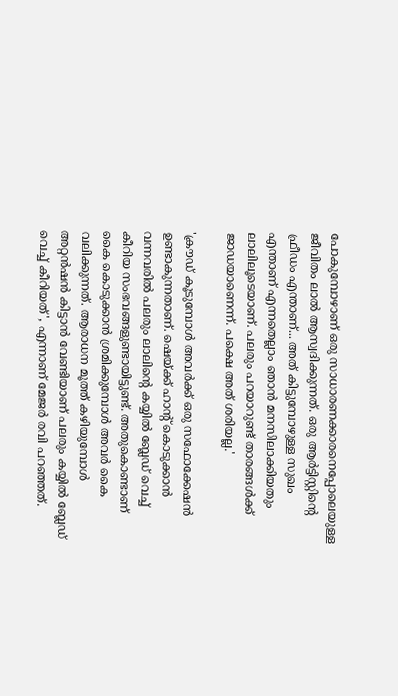പോകുമ്പോഴാണ് ഒരു സാധാരണക്കാരനെപ്പോലെയുള്ള ജീവിതം ലാൽ ആസ്വദിക്കുന്നത്. ഒരു ആർട്ടിസ്റ്റിന്റെ ഫ്രീഡം എന്താണ്... അത് കിട്ടുമ്പോഴുള്ള സുഖം എന്താണ് എന്നതെല്ലാം ഞാൻ മനസിലാക്കിയതും ലാലിലൂടെയാണ്. പലരും പറയാറുണ്ട് താരങ്ങൾക്ക് ജാഡയാണെന്ന്. പക്ഷെ അത് ശരിയല്ല.'

'ക്രൗഡ് കൂടുമ്പോൾ അവർക്ക് ഒരു സഫോക്കേഷൻ ഉണ്ടാകുന്നതാണ്. ഷെയ്ക്ക് ഹാന്റ് കൊടുക്കാൻ വന്നവരിൽ പലരും ലാലിന്റെ കയ്യിൽ ബ്ലേഡ് വെച്ച് കീറിയ സംഭവങ്ങളുണ്ടായിട്ടുണ്ട്. അതുകൊണ്ടാണ് കൈ കൊടുക്കാൻ ശ്രമിക്കുമ്പോൾ അവർ കൈ വലിക്കുന്നത്. ആരാധന മൂത്ത് കഴിയുമ്പോൾ അറ്റൻഷൻ കിട്ടാൻ വേണ്ടിയാണ് പലരും കയ്യിൽ ബ്ലേഡ് വെച്ച് കീറിയത്', എന്നാണ് മേജർ രവി പറഞ്ഞത്.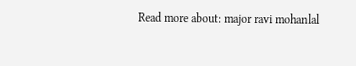Read more about: major ravi mohanlal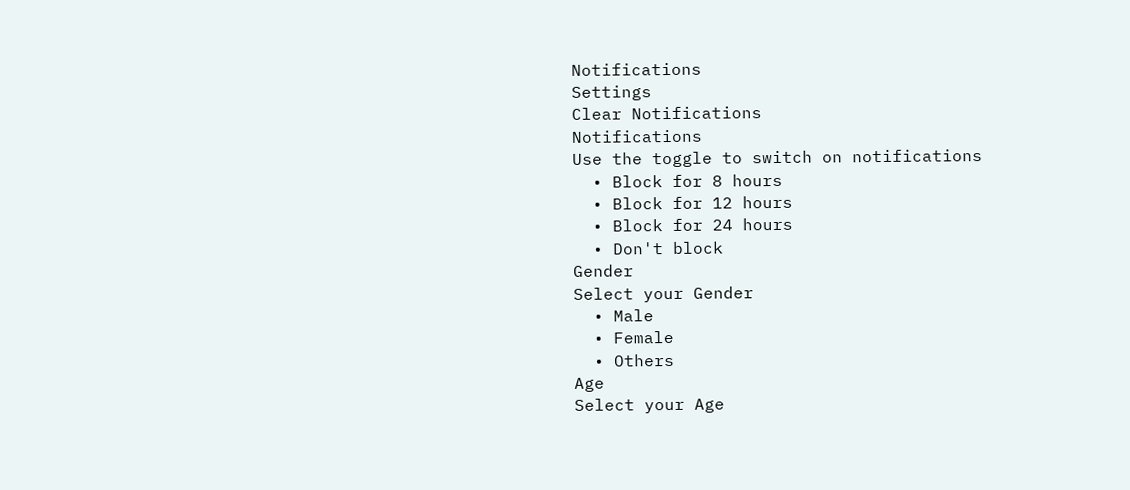Notifications
Settings
Clear Notifications
Notifications
Use the toggle to switch on notifications
  • Block for 8 hours
  • Block for 12 hours
  • Block for 24 hours
  • Don't block
Gender
Select your Gender
  • Male
  • Female
  • Others
Age
Select your Age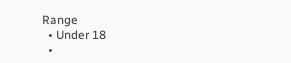Range
  • Under 18
  •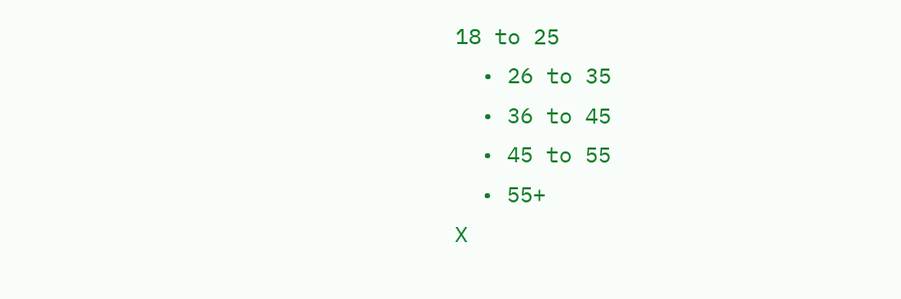18 to 25
  • 26 to 35
  • 36 to 45
  • 45 to 55
  • 55+
X